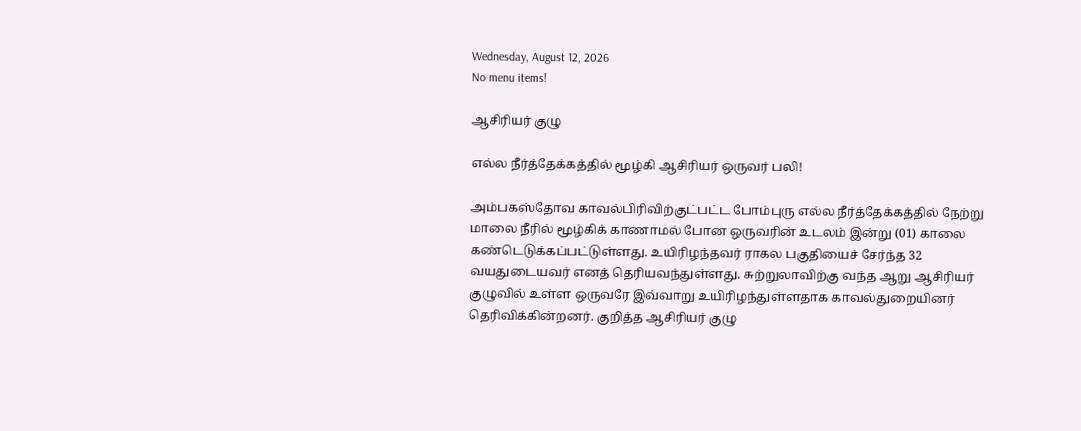Wednesday, August 12, 2026
No menu items!

ஆசிரியர் குழு

எல்ல நீர்த்தேக்கத்தில் மூழ்கி ஆசிரியர் ஒருவர் பலி!

அம்பகஸ்தோவ காவல்பிரிவிற்குட்பட்ட போம்புரு எல்ல நீர்த்தேக்கத்தில் நேற்று மாலை நீரில் மூழ்கிக் காணாமல் போன ஒருவரின் உடலம் இன்று (01) காலை கண்டெடுக்கப்பட்டுள்ளது. உயிரிழந்தவர் ராகல பகுதியைச் சேர்ந்த 32 வயதுடையவர் எனத் தெரியவந்துள்ளது. சுற்றுலாவிற்கு வந்த ஆறு ஆசிரியர் குழுவில் உள்ள ஒருவரே இவ்வாறு உயிரிழந்துள்ளதாக காவல்துறையினர் தெரிவிக்கின்றனர். குறித்த ஆசிரியர் குழு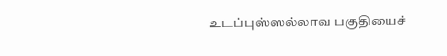உடப்புஸ்ஸல்லாவ பகுதியைச்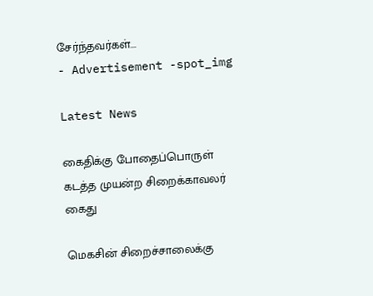சேர்ந்தவர்கள்...
- Advertisement -spot_img

Latest News

கைதிக்கு போதைப்பொருள் கடத்த முயன்ற சிறைக்காவலர் கைது

மெகசின் சிறைச்சாலைக்கு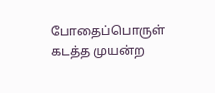போதைப்பொருள் கடத்த முயன்ற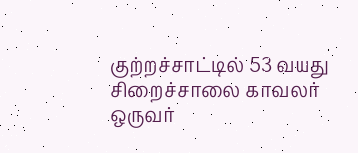குற்றச்சாட்டில் 53 வயது சிறைச்சாலை காவலர் ஒருவர்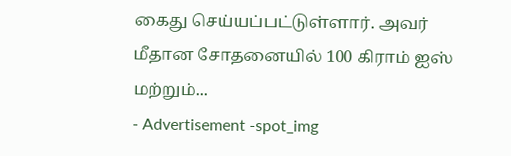கைது செய்யப்பட்டுள்ளார். அவர் மீதான சோதனையில் 100 கிராம் ஐஸ் மற்றும்...
- Advertisement -spot_img